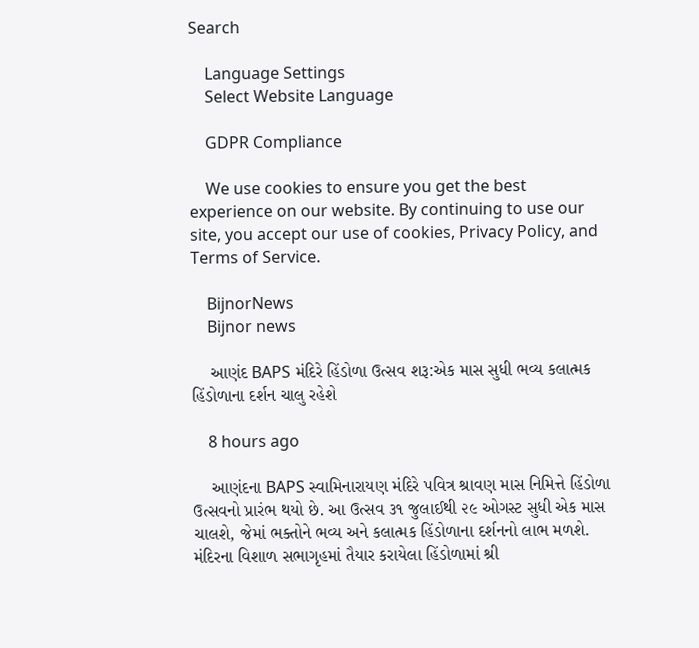Search

    Language Settings
    Select Website Language

    GDPR Compliance

    We use cookies to ensure you get the best experience on our website. By continuing to use our site, you accept our use of cookies, Privacy Policy, and Terms of Service.

    BijnorNews
    Bijnor news

    આણંદ BAPS મંદિરે હિંડોળા ઉત્સવ શરૂ:એક માસ સુધી ભવ્ય કલાત્મક હિંડોળાના દર્શન ચાલુ રહેશે

    8 hours ago

    આણંદના BAPS સ્વામિનારાયણ મંદિરે પવિત્ર શ્રાવણ માસ નિમિત્તે હિંડોળા ઉત્સવનો પ્રારંભ થયો છે. આ ઉત્સવ ૩૧ જુલાઈથી ૨૯ ઓગસ્ટ સુધી એક માસ ચાલશે, જેમાં ભક્તોને ભવ્ય અને કલાત્મક હિંડોળાના દર્શનનો લાભ મળશે. મંદિરના વિશાળ સભાગૃહમાં તૈયાર કરાયેલા હિંડોળામાં શ્રી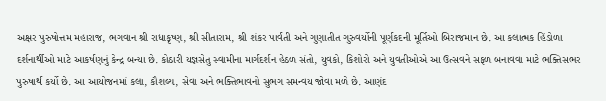અક્ષર પુરુષોત્તમ મહારાજ, ભગવાન શ્રી રાધાકૃષ્ણ, શ્રી સીતારામ, શ્રી શંકર પાર્વતી અને ગુણાતીત ગુરુવર્યોની પૂર્ણકદની મૂર્તિઓ બિરાજમાન છે. આ કલાત્મક હિંડોળા દર્શનાર્થીઓ માટે આકર્ષણનું કેન્દ્ર બન્યા છે. કોઠારી યજ્ઞસેતુ સ્વામીના માર્ગદર્શન હેઠળ સંતો, યુવકો, કિશોરો અને યુવતીઓએ આ ઉત્સવને સફળ બનાવવા માટે ભક્તિસભર પુરુષાર્થ કર્યો છે. આ આયોજનમાં કલા, કૌશલ્ય, સેવા અને ભક્તિભાવનો સુભગ સમન્વય જોવા મળે છે. આણંદ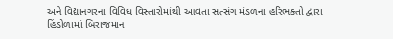અને વિદ્યાનગરના વિવિધ વિસ્તારોમાંથી આવતા સત્સંગ મંડળના હરિભક્તો દ્વારા હિંડોળામાં બિરાજમાન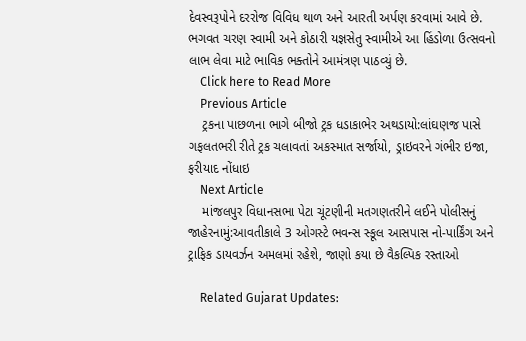દેવસ્વરૂપોને દરરોજ વિવિધ થાળ અને આરતી અર્પણ કરવામાં આવે છે. ભગવત ચરણ સ્વામી અને કોઠારી યજ્ઞસેતુ સ્વામીએ આ હિંડોળા ઉત્સવનો લાભ લેવા માટે ભાવિક ભક્તોને આમંત્રણ પાઠવ્યું છે.
    Click here to Read More
    Previous Article
    ટ્રકના પાછળના ભાગે બીજો ટ્રક ધડાકાભેર અથડાયો:લાંઘણજ પાસે ગફલતભરી રીતે ટ્રક ચલાવતાં અકસ્માત સર્જાયો, ડ્રાઇવરને ગંભીર ઇજા, ફરીયાદ નોંધાઇ
    Next Article
    માંજલપુર વિધાનસભા પેટા ચૂંટણીની મતગણતરીને લઈને પોલીસનું જાહેરનામું:આવતીકાલે 3 ઓગસ્ટે ભવન્સ સ્કૂલ આસપાસ નો-પાર્કિંગ અને ટ્રાફિક ડાયવર્ઝન અમલમાં રહેશે, જાણો કયા છે વૈકલ્પિક રસ્તાઓ

    Related Gujarat Updates: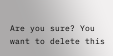Are you sure? You want to delete this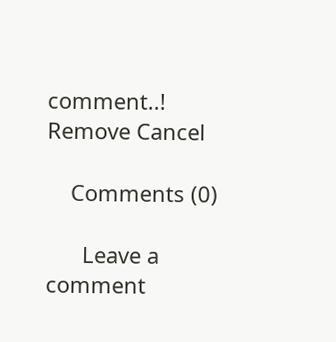comment..! Remove Cancel

    Comments (0)

      Leave a comment